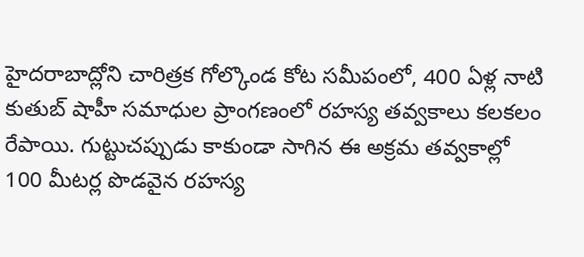హైదరాబాద్లోని చారిత్రక గోల్కొండ కోట సమీపంలో, 400 ఏళ్ల నాటి కుతుబ్ షాహీ సమాధుల ప్రాంగణంలో రహస్య తవ్వకాలు కలకలం రేపాయి. గుట్టుచప్పుడు కాకుండా సాగిన ఈ అక్రమ తవ్వకాల్లో 100 మీటర్ల పొడవైన రహస్య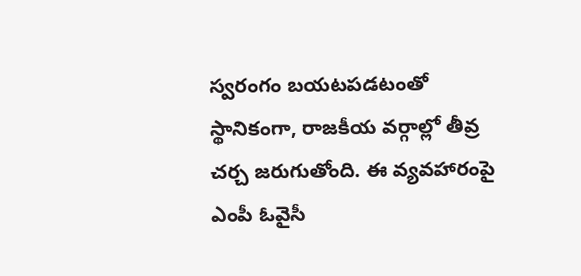స్వరంగం బయటపడటంతో స్థానికంగా, రాజకీయ వర్గాల్లో తీవ్ర చర్చ జరుగుతోంది. ఈ వ్యవహారంపై ఎంపీ ఓవైసీ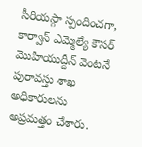సీరియస్గా స్పందించగా, కార్వాన్ ఎమ్మెల్యే కౌసర్ మొహియుద్దీన్ వెంటనే పురావస్తు శాఖ అధికారులను అప్రమత్తం చేశారు.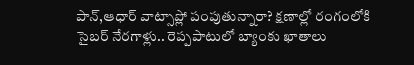పాన్,ఆధార్ వాట్సాప్లో పంపుతున్నారా? క్షణాల్లో రంగంలోకి సైబర్ నేరగాళ్లు.. రెప్పపాటులో బ్యాంకు ఖాతాలు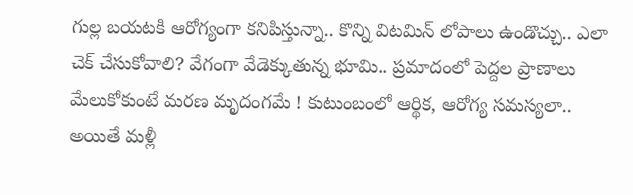గుల్ల బయటకి ఆరోగ్యంగా కనిపిస్తున్నా.. కొన్ని విటమిన్ లోపాలు ఉండొచ్చు.. ఎలా చెక్ చేసుకోవాలి? వేగంగా వేడెక్కుతున్న భూమి.. ప్రమాదంలో పెద్దల ప్రాణాలు మేలుకోకుంటే మరణ మృదంగమే ! కుటుంబంలో ఆర్థిక, ఆరోగ్య సమస్యలా.. అయితే మళ్లీ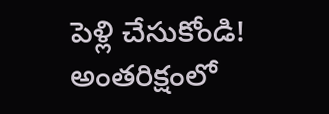పెళ్లి చేసుకోండి! అంతరిక్షంలో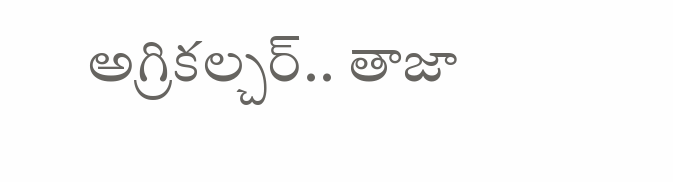అగ్రికల్చర్.. తాజా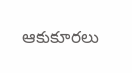ఆకుకూరలు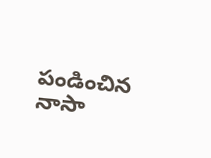పండించిన నాసా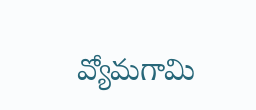వ్యోమగామి